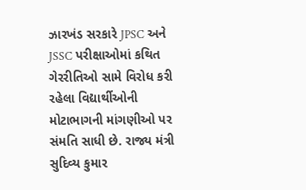ઝારખંડ સરકારે JPSC અને JSSC પરીક્ષાઓમાં કથિત ગેરરીતિઓ સામે વિરોધ કરી રહેલા વિદ્યાર્થીઓની મોટાભાગની માંગણીઓ પર સંમતિ સાધી છે. રાજ્ય મંત્રી સુદિવ્ય કુમાર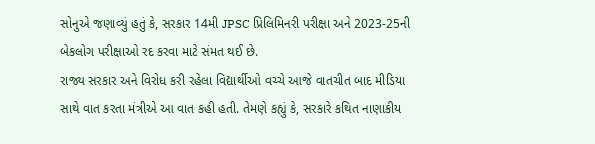સોનુએ જણાવ્યું હતું કે, સરકાર 14મી JPSC પ્રિલિમિનરી પરીક્ષા અને 2023-25ની બેકલોગ પરીક્ષાઓ રદ કરવા માટે સંમત થઈ છે.
રાજ્ય સરકાર અને વિરોધ કરી રહેલા વિદ્યાર્થીઓ વચ્ચે આજે વાતચીત બાદ મીડિયા સાથે વાત કરતા મંત્રીએ આ વાત કહી હતી. તેમણે કહ્યું કે, સરકારે કથિત નાણાકીય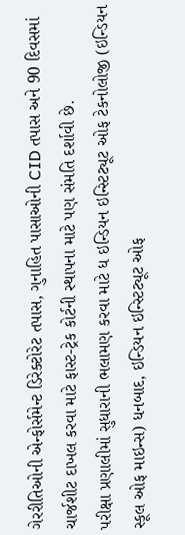ગેરરીતિઓની એન્ફોર્સમેન્ટ ડિરેક્ટોરેટ તપાસ, ગુનાહિત પાસાઓની CID તપાસ અને 90 દિવસમાં ચાર્જશીટ દાખલ કરવા માટે ફાસ્ટ-ટ્રેક કોર્ટની સ્થાપના માટે પણ સંમતિ દર્શાવી છે.
પરીક્ષા પ્રણાલીમાં સુધારાની ભલામણ કરવા માટે ધ ઇન્ડિયન ઇન્સ્ટિટ્યૂટ ઓફ ટેકનોલોજી (ઇન્ડિયન સ્કૂલ ઓફ માઇન્સ) ધનબાદ, ઇન્ડિયન ઇન્સ્ટિટ્યૂટ ઓફ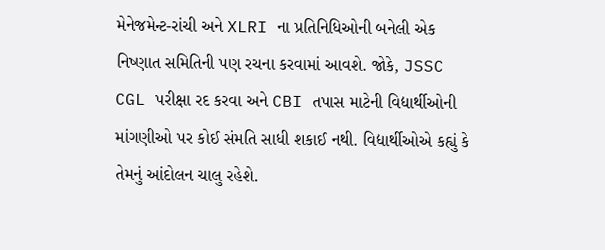મેનેજમેન્ટ-રાંચી અને XLRI ના પ્રતિનિધિઓની બનેલી એક નિષ્ણાત સમિતિની પણ રચના કરવામાં આવશે. જોકે, JSSC CGL પરીક્ષા રદ કરવા અને CBI તપાસ માટેની વિદ્યાર્થીઓની માંગણીઓ પર કોઈ સંમતિ સાધી શકાઈ નથી. વિદ્યાર્થીઓએ કહ્યું કે તેમનું આંદોલન ચાલુ રહેશે.